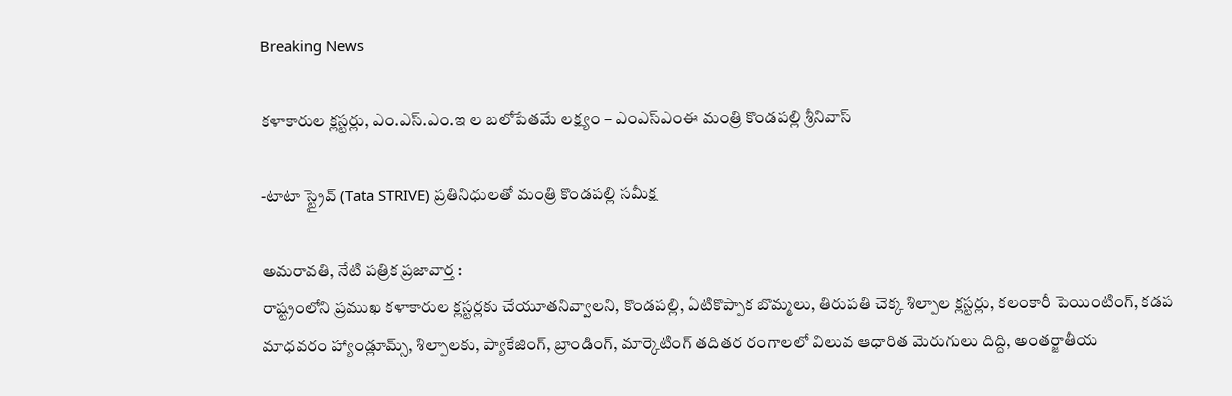Breaking News

కళాకారుల క్లస్టర్లు, ఎం.ఎస్.ఎం.ఇ ల బలోపేతమే లక్ష్యం – ఎంఎస్ఎంఈ మంత్రి కొండపల్లి శ్రీనివాస్

-టాటా స్ట్రైవ్ (Tata STRIVE) ప్రతినిధులతో మంత్రి కొండపల్లి సమీక్ష

అమరావతి, నేటి పత్రిక ప్రజావార్త :
రాష్ట్రంలోని ప్రముఖ కళాకారుల క్లస్టర్లకు చేయూతనివ్వాలని, కొండపల్లి, ఏటికొప్పాక బొమ్మలు, తిరుపతి చెక్క శిల్పాల క్లస్టర్లు, కలంకారీ పెయింటింగ్, కడప మాధవరం హ్యాండ్లూమ్స్, శిల్పాలకు, ప్యాకేజింగ్, బ్రాండింగ్, మార్కెటింగ్ తదితర రంగాలలో విలువ ఆధారిత మెరుగులు దిద్ది, అంతర్జాతీయ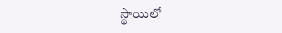స్థాయిలో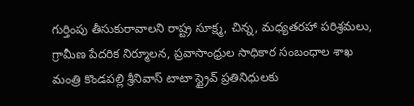గుర్తింపు తీసుకురావాలని రాష్ట్ర సూక్ష్మ, చిన్న, మధ్యతరహా పరిశ్రమలు, గ్రామీణ పేదరిక నిర్మూలన, ప్రవాసాంధ్రుల సాధికార సంబంధాల శాఖ మంత్రి కొండపల్లి శ్రీనివాస్ టాటా స్ట్రైవ్ ప్రతినిధులకు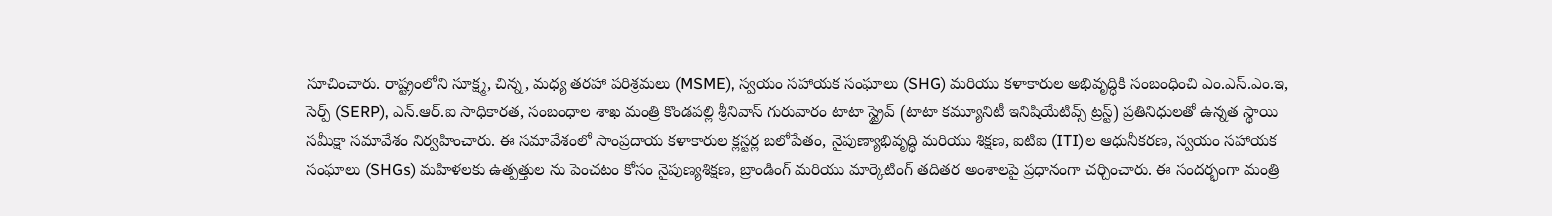సూచించారు. రాష్ట్రంలోని సూక్ష్మ, చిన్న, మధ్య తరహా పరిశ్రమలు (MSME), స్వయం సహాయక సంఘాలు (SHG) మరియు కళాకారుల అభివృద్ధికి సంబంధించి ఎం.ఎస్.ఎం.ఇ, సెర్ప్ (SERP), ఎన్.ఆర్.ఐ సాధికారత, సంబంధాల శాఖ మంత్రి కొండపల్లి శ్రీనివాస్ గురువారం టాటా స్ట్రైవ్ (టాటా కమ్యూనిటీ ఇనిషియేటివ్స్ ట్రస్ట్) ప్రతినిధులతో ఉన్నత స్థాయి సమీక్షా సమావేశం నిర్వహించారు. ఈ సమావేశంలో సాంప్రదాయ కళాకారుల క్లస్టర్ల బలోపేతం, నైపుణ్యాభివృద్ధి మరియు శిక్షణ, ఐటిఐ (ITI)ల ఆధునీకరణ, స్వయం సహాయక సంఘాలు (SHGs) మహిళలకు ఉత్పత్తుల ను పెంచటం కోసం నైపుణ్యశిక్షణ, బ్రాండింగ్ మరియు మార్కెటింగ్ తదితర అంశాలపై ప్రధానంగా చర్చించారు. ఈ సందర్భంగా మంత్రి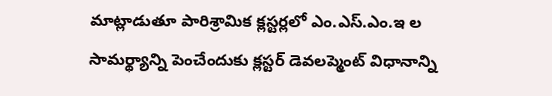మాట్లాడుతూ పారిశ్రామిక క్లస్టర్లలో ఎం.ఎస్.ఎం.ఇ ల సామర్థ్యాన్ని పెంచేందుకు క్లస్టర్ డెవలప్మెంట్ విధానాన్ని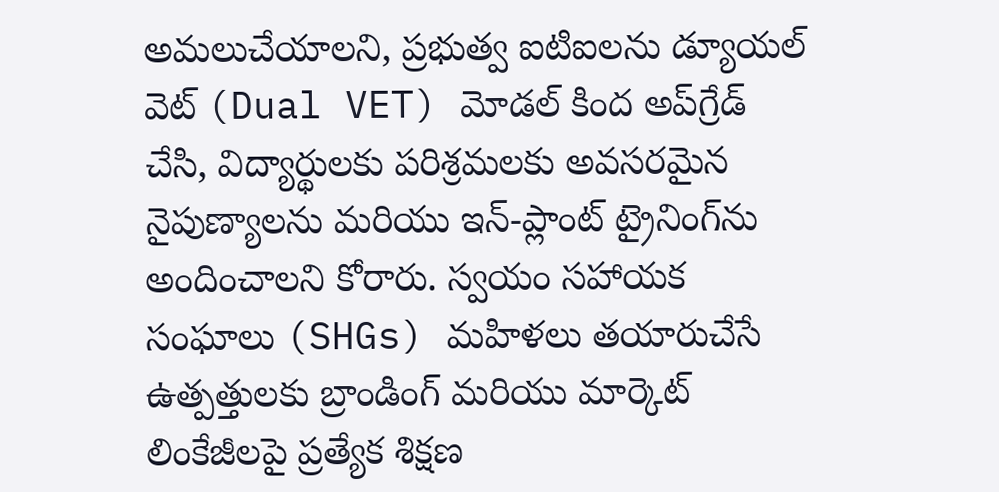అమలుచేయాలని, ప్రభుత్వ ఐటిఐలను డ్యూయల్ వెట్ (Dual VET) మోడల్ కింద అప్‌గ్రేడ్ చేసి, విద్యార్థులకు పరిశ్రమలకు అవసరమైన నైపుణ్యాలను మరియు ఇన్-ప్లాంట్ ట్రైనింగ్‌ను అందించాలని కోరారు. స్వయం సహాయక సంఘాలు (SHGs) మహిళలు తయారుచేసే ఉత్పత్తులకు బ్రాండింగ్ మరియు మార్కెట్ లింకేజీలపై ప్రత్యేక శిక్షణ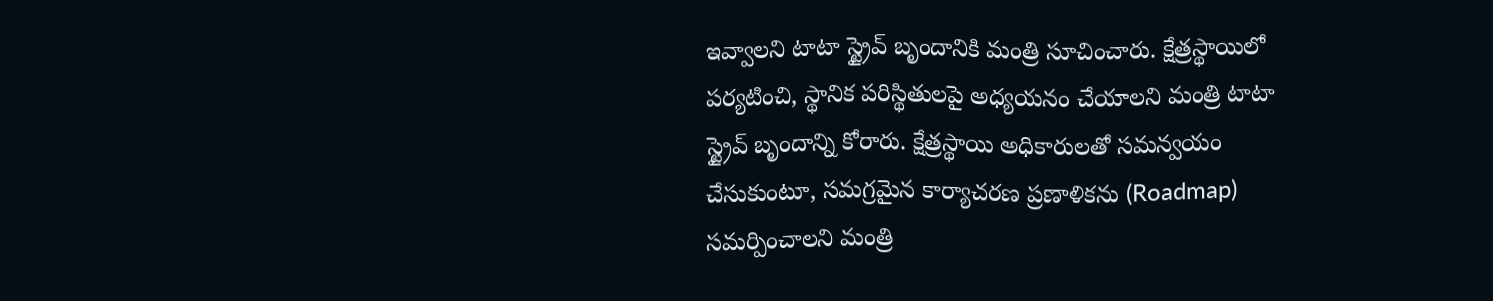ఇవ్వాలని టాటా స్ట్రైవ్ బృందానికి మంత్రి సూచించారు. క్షేత్రస్థాయిలో పర్యటించి, స్థానిక పరిస్థితులపై అధ్యయనం చేయాలని మంత్రి టాటా స్ట్రైవ్ బృందాన్ని కోరారు. క్షేత్రస్థాయి అధికారులతో సమన్వయం చేసుకుంటూ, సమగ్రమైన కార్యాచరణ ప్రణాళికను (Roadmap) సమర్పించాలని మంత్రి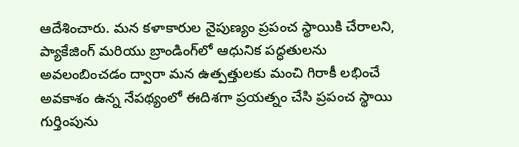ఆదేశించారు. మన కళాకారుల నైపుణ్యం ప్రపంచ స్థాయికి చేరాలని, ప్యాకేజింగ్ మరియు బ్రాండింగ్‌లో ఆధునిక పద్ధతులను అవలంబించడం ద్వారా మన ఉత్పత్తులకు మంచి గిరాకీ లభించే అవకాశం ఉన్న నేపథ్యంలో ఈదిశగా ప్రయత్నం చేసి ప్రపంచ స్థాయి గుర్తింపును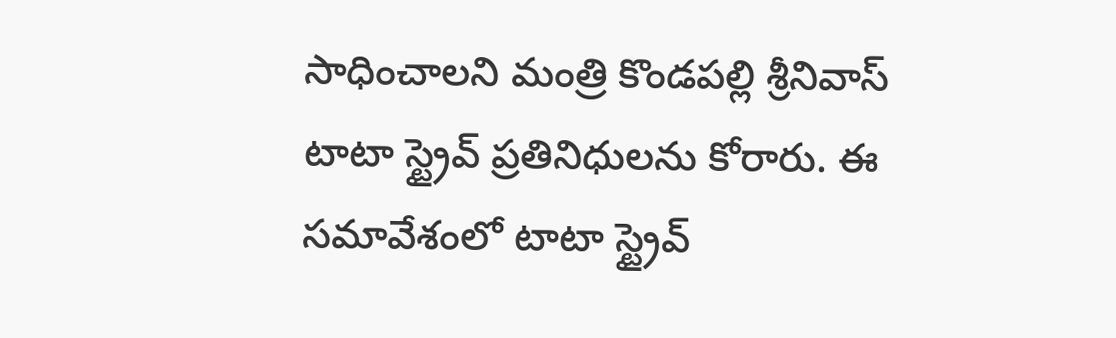సాధించాలని మంత్రి కొండపల్లి శ్రీనివాస్ టాటా స్ట్రైవ్ ప్రతినిధులను కోరారు. ఈ సమావేశంలో టాటా స్ట్రైవ్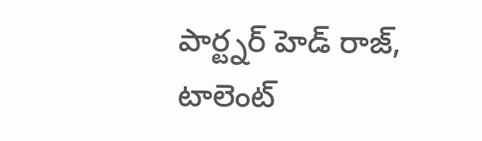పార్ట్నర్ హెడ్ రాజ్, టాలెంట్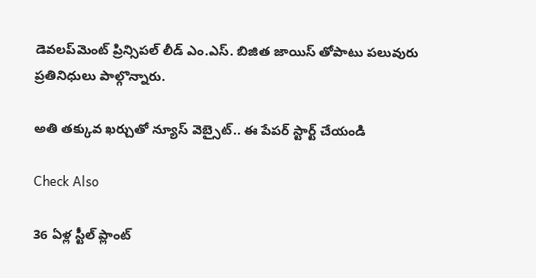డెవలప్‌మెంట్ ప్రిన్సిపల్ లీడ్ ఎం.ఎస్. బిజిత జాయిస్ తోపాటు పలువురు ప్రతినిధులు పాల్గొన్నారు.

అతి తక్కువ ఖర్చుతో న్యూస్ వెబ్సైట్.. ఈ పేపర్ స్టార్ట్ చేయండి

Check Also

36 ఏళ్ల స్టీల్ ప్లాంట్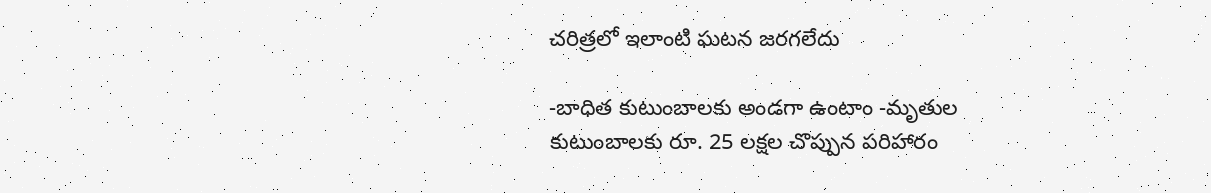చరిత్రలో ఇలాంటి ఘటన జరగలేదు

-బాధిత కుటుంబాలకు అండగా ఉంటాం -మృతుల కుటుంబాలకు రూ. 25 లక్షల చొప్పున పరిహారం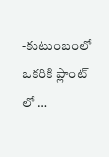-కుటుంబంలో ఒకరికి ప్లాంట్ లో …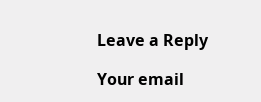Leave a Reply

Your email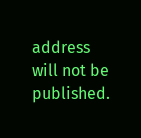address will not be published.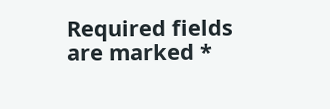Required fields are marked *